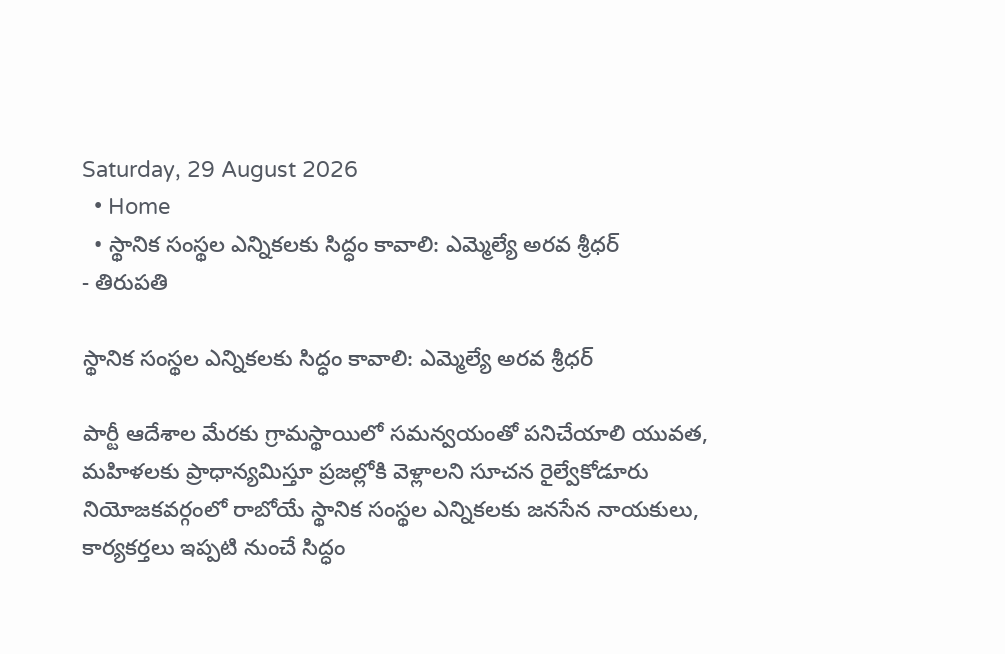Saturday, 29 August 2026
  • Home
  • స్థానిక సంస్థల ఎన్నికలకు సిద్ధం కావాలి: ఎమ్మెల్యే అరవ శ్రీధర్
- తిరుపతి

స్థానిక సంస్థల ఎన్నికలకు సిద్ధం కావాలి: ఎమ్మెల్యే అరవ శ్రీధర్

పార్టీ ఆదేశాల మేరకు గ్రామస్థాయిలో సమన్వయంతో పనిచేయాలి యువత, మహిళలకు ప్రాధాన్యమిస్తూ ప్రజల్లోకి వెళ్లాలని సూచన రైల్వేకోడూరు నియోజకవర్గంలో రాబోయే స్థానిక సంస్థల ఎన్నికలకు జనసేన నాయకులు, కార్యకర్తలు ఇప్పటి నుంచే సిద్ధం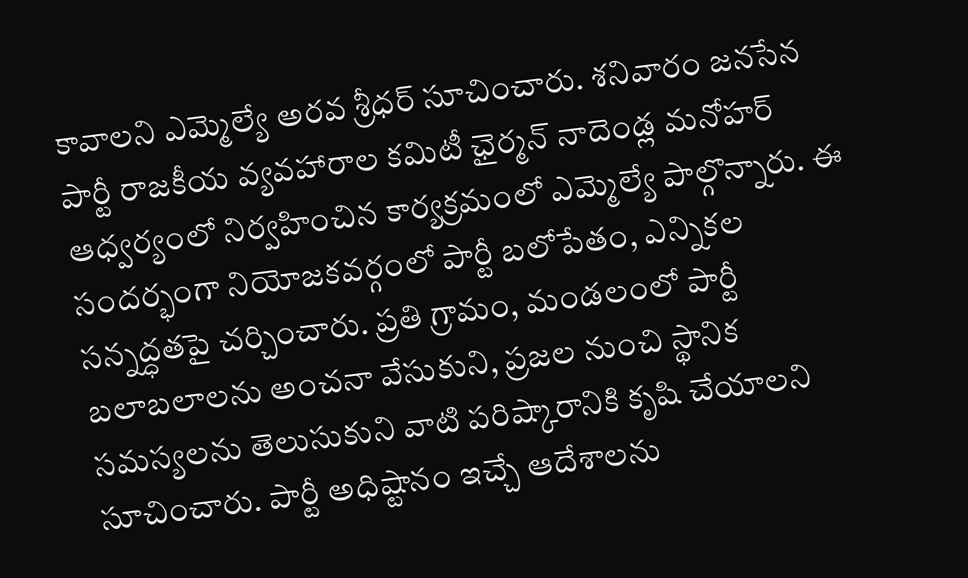కావాలని ఎమ్మెల్యే అరవ శ్రీధర్ సూచించారు. శనివారం జనసేన పార్టీ రాజకీయ వ్యవహారాల కమిటీ ఛైర్మన్ నాదెండ్ల మనోహర్ ఆధ్వర్యంలో నిర్వహించిన కార్యక్రమంలో ఎమ్మెల్యే పాల్గొన్నారు. ఈ సందర్భంగా నియోజకవర్గంలో పార్టీ బలోపేతం, ఎన్నికల సన్నద్ధతపై చర్చించారు. ప్రతి గ్రామం, మండలంలో పార్టీ బలాబలాలను అంచనా వేసుకుని, ప్రజల నుంచి స్థానిక సమస్యలను తెలుసుకుని వాటి పరిష్కారానికి కృషి చేయాలని సూచించారు. పార్టీ అధిష్టానం ఇచ్చే ఆదేశాలను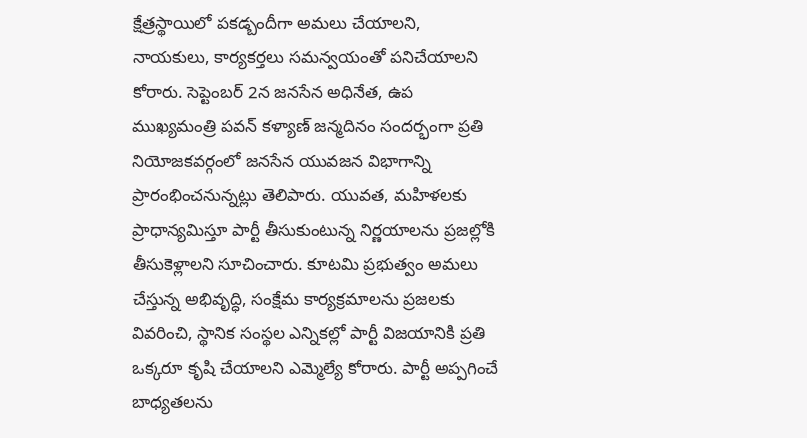క్షేత్రస్థాయిలో పకడ్బందీగా అమలు చేయాలని, నాయకులు, కార్యకర్తలు సమన్వయంతో పనిచేయాలని కోరారు. సెప్టెంబర్ 2న జనసేన అధినేత, ఉప ముఖ్యమంత్రి పవన్ కళ్యాణ్ జన్మదినం సందర్భంగా ప్రతి నియోజకవర్గంలో జనసేన యువజన విభాగాన్ని ప్రారంభించనున్నట్లు తెలిపారు. యువత, మహిళలకు ప్రాధాన్యమిస్తూ పార్టీ తీసుకుంటున్న నిర్ణయాలను ప్రజల్లోకి తీసుకెళ్లాలని సూచించారు. కూటమి ప్రభుత్వం అమలు చేస్తున్న అభివృద్ధి, సంక్షేమ కార్యక్రమాలను ప్రజలకు వివరించి, స్థానిక సంస్థల ఎన్నికల్లో పార్టీ విజయానికి ప్రతి ఒక్కరూ కృషి చేయాలని ఎమ్మెల్యే కోరారు. పార్టీ అప్పగించే బాధ్యతలను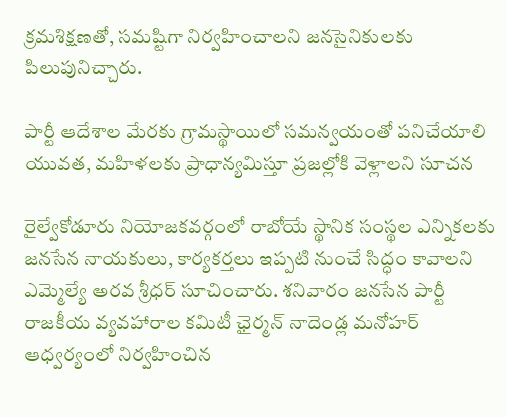క్రమశిక్షణతో, సమష్టిగా నిర్వహించాలని జనసైనికులకు పిలుపునిచ్చారు.

పార్టీ ఆదేశాల మేరకు గ్రామస్థాయిలో సమన్వయంతో పనిచేయాలి
యువత, మహిళలకు ప్రాధాన్యమిస్తూ ప్రజల్లోకి వెళ్లాలని సూచన

రైల్వేకోడూరు నియోజకవర్గంలో రాబోయే స్థానిక సంస్థల ఎన్నికలకు జనసేన నాయకులు, కార్యకర్తలు ఇప్పటి నుంచే సిద్ధం కావాలని ఎమ్మెల్యే అరవ శ్రీధర్ సూచించారు. శనివారం జనసేన పార్టీ రాజకీయ వ్యవహారాల కమిటీ ఛైర్మన్ నాదెండ్ల మనోహర్ ఆధ్వర్యంలో నిర్వహించిన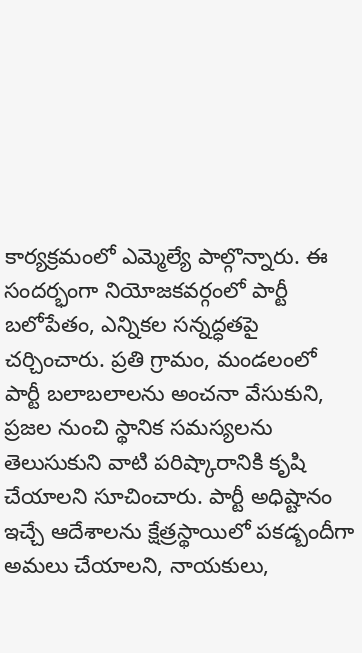కార్యక్రమంలో ఎమ్మెల్యే పాల్గొన్నారు. ఈ సందర్భంగా నియోజకవర్గంలో పార్టీ బలోపేతం, ఎన్నికల సన్నద్ధతపై చర్చించారు. ప్రతి గ్రామం, మండలంలో పార్టీ బలాబలాలను అంచనా వేసుకుని, ప్రజల నుంచి స్థానిక సమస్యలను తెలుసుకుని వాటి పరిష్కారానికి కృషి చేయాలని సూచించారు. పార్టీ అధిష్టానం ఇచ్చే ఆదేశాలను క్షేత్రస్థాయిలో పకడ్బందీగా అమలు చేయాలని, నాయకులు,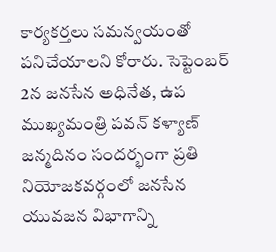కార్యకర్తలు సమన్వయంతో పనిచేయాలని కోరారు. సెప్టెంబర్ 2న జనసేన అధినేత, ఉప ముఖ్యమంత్రి పవన్ కళ్యాణ్ జన్మదినం సందర్భంగా ప్రతి నియోజకవర్గంలో జనసేన యువజన విభాగాన్ని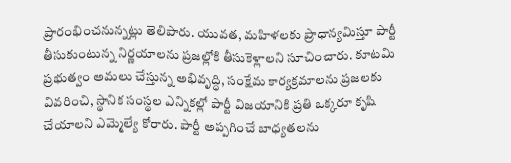ప్రారంభించనున్నట్లు తెలిపారు. యువత, మహిళలకు ప్రాధాన్యమిస్తూ పార్టీ తీసుకుంటున్న నిర్ణయాలను ప్రజల్లోకి తీసుకెళ్లాలని సూచించారు. కూటమి ప్రభుత్వం అమలు చేస్తున్న అభివృద్ధి, సంక్షేమ కార్యక్రమాలను ప్రజలకు వివరించి, స్థానిక సంస్థల ఎన్నికల్లో పార్టీ విజయానికి ప్రతి ఒక్కరూ కృషి చేయాలని ఎమ్మెల్యే కోరారు. పార్టీ అప్పగించే బాధ్యతలను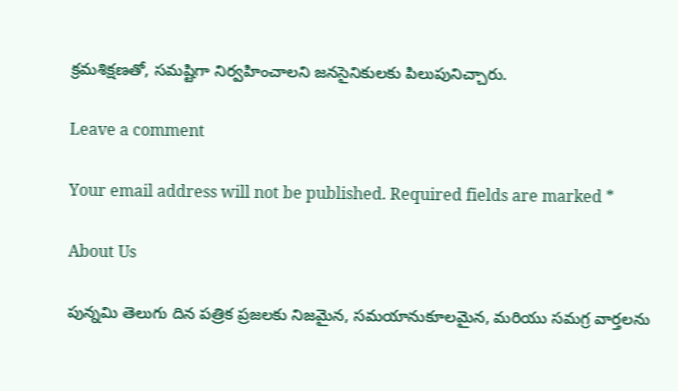క్రమశిక్షణతో, సమష్టిగా నిర్వహించాలని జనసైనికులకు పిలుపునిచ్చారు.

Leave a comment

Your email address will not be published. Required fields are marked *

About Us

పున్నమి తెలుగు దిన పత్రిక ప్రజలకు నిజమైన, సమయానుకూలమైన, మరియు సమగ్ర వార్తలను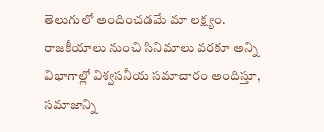తెలుగులో అందించడమే మా లక్ష్యం.
రాజకీయాలు నుంచి సినిమాలు వరకూ అన్ని విభాగాల్లో విశ్వసనీయ సమాచారం అందిస్తూ, సమాజాన్ని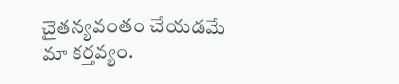చైతన్యవంతం చేయడమే మా కర్తవ్యం.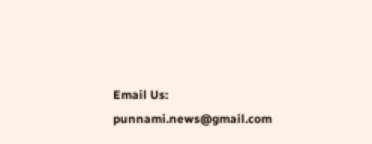Email Us: punnami.news@gmail.com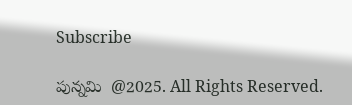Subscribe

పున్నమి  @2025. All Rights Reserved.